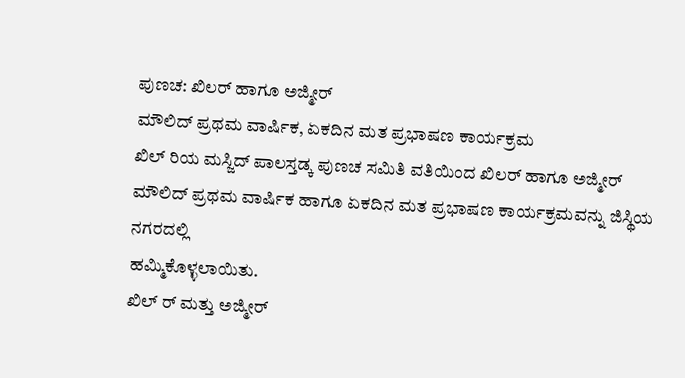ಪುಣಚ: ಖಿಲರ್ ಹಾಗೂ ಅಜ್ಮೀರ್
ಮೌಲಿದ್ ಪ್ರಥಮ ವಾರ್ಷಿಕ, ಏಕದಿನ ಮತ ಪ್ರಭಾಷಣ ಕಾರ್ಯಕ್ರಮ
ಖಿಲ್ ರಿಯ ಮಸ್ಜಿದ್ ಪಾಲಸ್ತಡ್ಕ ಪುಣಚ ಸಮಿತಿ ವತಿಯಿಂದ ಖಿಲರ್ ಹಾಗೂ ಅಜ್ಮೀರ್
ಮೌಲಿದ್ ಪ್ರಥಮ ವಾರ್ಷಿಕ ಹಾಗೂ ಏಕದಿನ ಮತ ಪ್ರಭಾಷಣ ಕಾರ್ಯಕ್ರಮವನ್ನು ಜಿಸ್ಥಿಯ ನಗರದಲ್ಲಿ
ಹಮ್ಮಿಕೊಳ್ಳಲಾಯಿತು.
ಖಿಲ್ ರ್ ಮತ್ತು ಅಜ್ಮೀರ್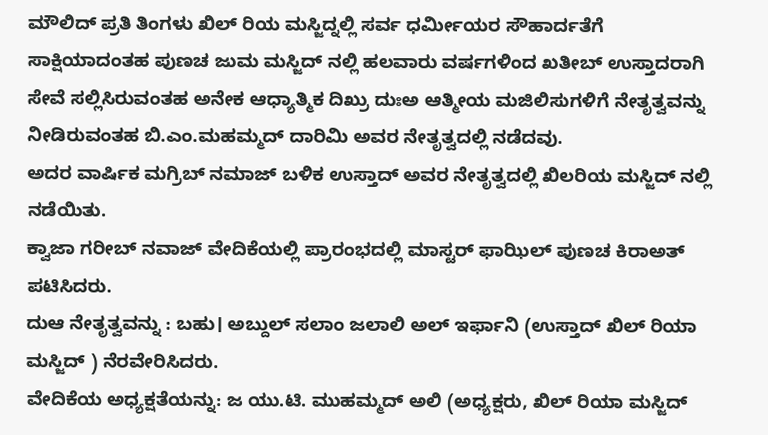ಮೌಲಿದ್ ಪ್ರತಿ ತಿಂಗಳು ಖಿಲ್ ರಿಯ ಮಸ್ಜಿದ್ನಲ್ಲಿ ಸರ್ವ ಧರ್ಮೀಯರ ಸೌಹಾರ್ದತೆಗೆ ಸಾಕ್ಷಿಯಾದಂತಹ ಪುಣಚ ಜುಮ ಮಸ್ಜಿದ್ ನಲ್ಲಿ ಹಲವಾರು ವರ್ಷಗಳಿಂದ ಖತೀಬ್ ಉಸ್ತಾದರಾಗಿ ಸೇವೆ ಸಲ್ಲಿಸಿರುವಂತಹ ಅನೇಕ ಆಧ್ಯಾತ್ಮಿಕ ದಿಖ್ರು ದುಃಅ ಆತ್ಮೀಯ ಮಜಿಲಿಸುಗಳಿಗೆ ನೇತೃತ್ವವನ್ನು ನೀಡಿರುವಂತಹ ಬಿ.ಎಂ.ಮಹಮ್ಮದ್ ದಾರಿಮಿ ಅವರ ನೇತೃತ್ವದಲ್ಲಿ ನಡೆದವು.
ಅದರ ವಾರ್ಷಿಕ ಮಗ್ರಿಬ್ ನಮಾಜ್ ಬಳಿಕ ಉಸ್ತಾದ್ ಅವರ ನೇತೃತ್ವದಲ್ಲಿ ಖಿಲರಿಯ ಮಸ್ಜಿದ್ ನಲ್ಲಿ ನಡೆಯಿತು.
ಕ್ವಾಜಾ ಗರೀಬ್ ನವಾಜ್ ವೇದಿಕೆಯಲ್ಲಿ ಪ್ರಾರಂಭದಲ್ಲಿ ಮಾಸ್ಟರ್ ಫಾಝಿಲ್ ಪುಣಚ ಕಿರಾಅತ್ ಪಟಿಸಿದರು.
ದುಆ ನೇತೃತ್ವವನ್ನು : ಬಹು। ಅಬ್ದುಲ್ ಸಲಾಂ ಜಲಾಲಿ ಅಲ್ ಇರ್ಫಾನಿ (ಉಸ್ತಾದ್ ಖಿಲ್ ರಿಯಾ ಮಸ್ಜಿದ್ ) ನೆರವೇರಿಸಿದರು.
ವೇದಿಕೆಯ ಅಧ್ಯಕ್ಷತೆಯನ್ನು: ಜ ಯು.ಟಿ. ಮುಹಮ್ಮದ್ ಅಲಿ (ಅಧ್ಯಕ್ಷರು, ಖಿಲ್ ರಿಯಾ ಮಸ್ಜಿದ್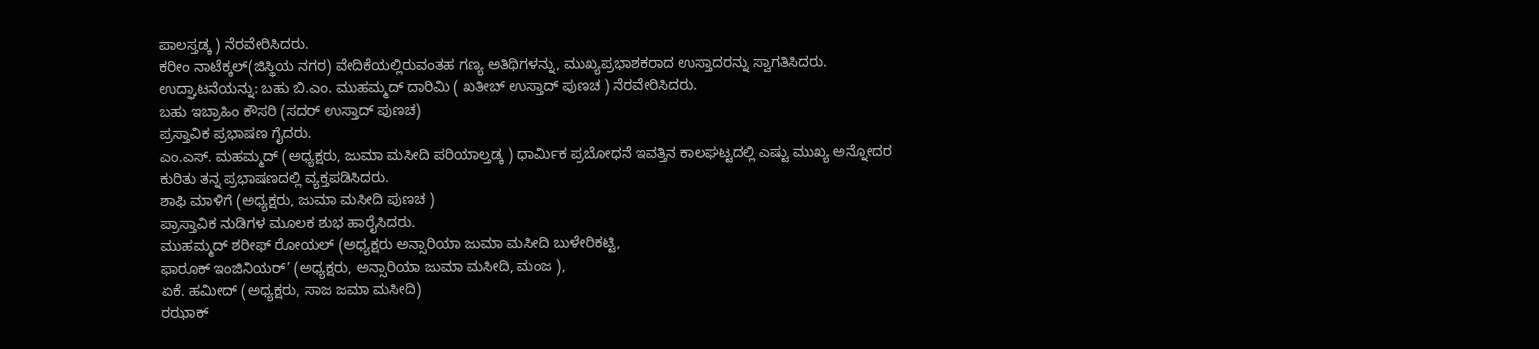ಪಾಲಸ್ತಡ್ಕ ) ನೆರವೇರಿಸಿದರು.
ಕರೀಂ ನಾಟೆಕ್ಕಲ್(ಜಿಸ್ಥಿಯ ನಗರ) ವೇದಿಕೆಯಲ್ಲಿರುವಂತಹ ಗಣ್ಯ ಅತಿಥಿಗಳನ್ನು, ಮುಖ್ಯಪ್ರಭಾಶಕರಾದ ಉಸ್ತಾದರನ್ನು ಸ್ವಾಗತಿಸಿದರು.
ಉದ್ಘಾಟನೆಯನ್ನು: ಬಹು ಬಿ.ಎಂ. ಮುಹಮ್ಮದ್ ದಾರಿಮಿ ( ಖತೀಬ್ ಉಸ್ತಾದ್ ಪುಣಚ ) ನೆರವೇರಿಸಿದರು.
ಬಹು ಇಬ್ರಾಹಿಂ ಕೌಸರಿ (ಸದರ್ ಉಸ್ತಾದ್ ಪುಣಚ)
ಪ್ರಸ್ತಾವಿಕ ಪ್ರಭಾಷಣ ಗೈದರು.
ಎಂ.ಎಸ್. ಮಹಮ್ಮದ್ (ಅಧ್ಯಕ್ಷರು, ಜುಮಾ ಮಸೀದಿ ಪರಿಯಾಲ್ತಡ್ಕ ) ಧಾರ್ಮಿಕ ಪ್ರಬೋಧನೆ ಇವತ್ತಿನ ಕಾಲಘಟ್ಟದಲ್ಲಿ ಎಷ್ಟು ಮುಖ್ಯ ಅನ್ನೋದರ ಕುರಿತು ತನ್ನ ಪ್ರಭಾಷಣದಲ್ಲಿ ವ್ಯಕ್ತಪಡಿಸಿದರು.
ಶಾಫಿ ಮಾಳಿಗೆ (ಅಧ್ಯಕ್ಷರು, ಜುಮಾ ಮಸೀದಿ ಪುಣಚ )
ಪ್ರಾಸ್ತಾವಿಕ ನುಡಿಗಳ ಮೂಲಕ ಶುಭ ಹಾರೈಸಿದರು.
ಮುಹಮ್ಮದ್ ಶರೀಫ್ ರೋಯಲ್ (ಅಧ್ಯಕ್ಷರು ಅನ್ಸಾರಿಯಾ ಜುಮಾ ಮಸೀದಿ ಬುಳೇರಿಕಟ್ಟಿ,
ಫಾರೂಕ್ ಇಂಜಿನಿಯರ್’ (ಅಧ್ಯಕ್ಷರು, ಅನ್ಸಾರಿಯಾ ಜುಮಾ ಮಸೀದಿ, ಮಂಜ ),
ಏಕೆ. ಹಮೀದ್ (ಅಧ್ಯಕ್ಷರು, ಸಾಜ ಜಮಾ ಮಸೀದಿ)
ರಝಾಕ್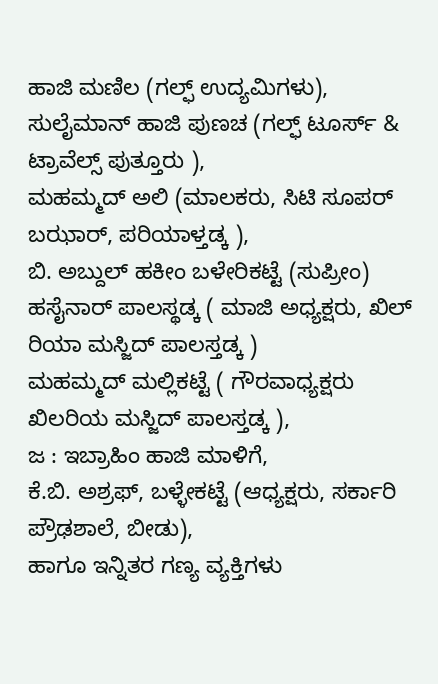ಹಾಜಿ ಮಣಿಲ (ಗಲ್ಫ್ ಉದ್ಯಮಿಗಳು),
ಸುಲೈಮಾನ್ ಹಾಜಿ ಪುಣಚ (ಗಲ್ಫ್ ಟೂರ್ಸ್ & ಟ್ರಾವೆಲ್ಸ್ ಪುತ್ತೂರು ),
ಮಹಮ್ಮದ್ ಅಲಿ (ಮಾಲಕರು, ಸಿಟಿ ಸೂಪರ್ ಬಝಾರ್, ಪರಿಯಾಳ್ತಡ್ಕ ),
ಬಿ. ಅಬ್ದುಲ್ ಹಕೀಂ ಬಳೇರಿಕಟ್ಟೆ (ಸುಪ್ರೀಂ)
ಹಸೈನಾರ್ ಪಾಲಸ್ಥಡ್ಕ ( ಮಾಜಿ ಅಧ್ಯಕ್ಷರು, ಖಿಲ್ ರಿಯಾ ಮಸ್ಜಿದ್ ಪಾಲಸ್ತಡ್ಕ )
ಮಹಮ್ಮದ್ ಮಲ್ಲಿಕಟ್ಟೆ ( ಗೌರವಾಧ್ಯಕ್ಷರು ಖಿಲರಿಯ ಮಸ್ಜಿದ್ ಪಾಲಸ್ತಡ್ಕ ),
ಜ : ಇಬ್ರಾಹಿಂ ಹಾಜಿ ಮಾಳಿಗೆ,
ಕೆ.ಬಿ. ಅಶ್ರಫ್, ಬಳ್ಳೇಕಟ್ಟೆ (ಆಧ್ಯಕ್ಷರು, ಸರ್ಕಾರಿ ಪ್ರೌಢಶಾಲೆ, ಬೀಡು),
ಹಾಗೂ ಇನ್ನಿತರ ಗಣ್ಯ ವ್ಯಕ್ತಿಗಳು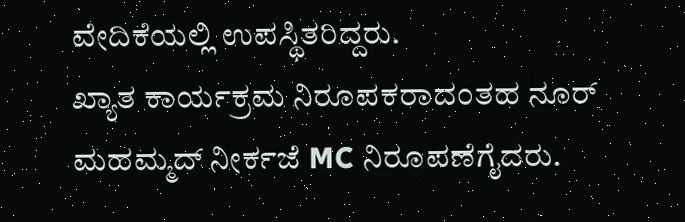ವೇದಿಕೆಯಲ್ಲಿ ಉಪಸ್ಥಿತರಿದ್ದರು.
ಖ್ಯಾತ ಕಾರ್ಯಕ್ರಮ ನಿರೂಪಕರಾದಂತಹ ನೂರ್ ಮಹಮ್ಮದ್ ನೀರ್ಕಜೆ MC ನಿರೂಪಣೆಗೈದರು.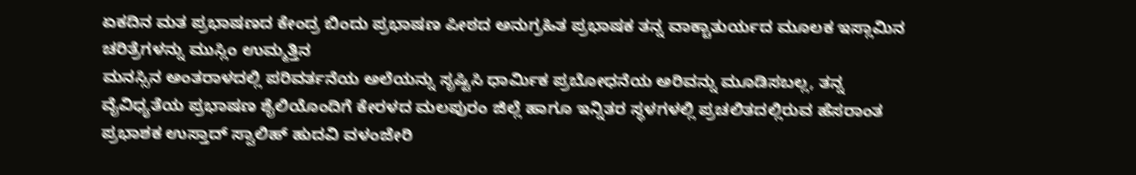ಏಕದಿನ ಮತ ಪ್ರಭಾಷಣದ ಕೇಂದ್ರ ಬಿಂದು ಪ್ರಭಾಷಣ ಪೀಠದ ಅನುಗ್ರಹಿತ ಪ್ರಭಾಷಕ ತನ್ನ ವಾಕ್ಚಾತುರ್ಯದ ಮೂಲಕ ಇಸ್ಲಾಮಿನ ಚರಿತ್ರೆಗಳನ್ನು ಮುಸ್ಲಿಂ ಉಮ್ಮತ್ತಿನ
ಮನಸ್ಸಿನ ಅಂತರಾಳದಲ್ಲಿ ಪರಿವರ್ತನೆಯ ಅಲೆಯನ್ನು ಸೃಷ್ಟಿಸಿ ಧಾರ್ಮಿಕ ಪ್ರಬೋಧನೆಯ ಅರಿವನ್ನು ಮೂಡಿಸಬಲ್ಲ, ತನ್ನ ವೈವಿಧ್ಯತೆಯ ಪ್ರಭಾಷಣ ಶೈಲಿಯೊಂದಿಗೆ ಕೇರಳದ ಮಲಪುರಂ ಜಿಲ್ಲೆ ಹಾಗೂ ಇನ್ನಿತರ ಸ್ಥಳಗಳಲ್ಲಿ ಪ್ರಚಲಿತದಲ್ಲಿರುವ ಹೆಸರಾಂತ ಪ್ರಭಾಶಕ ಉಸ್ತಾದ್ ಸ್ವಾಲಿಹ್ ಹುದವಿ ವಳಂಜೇರಿ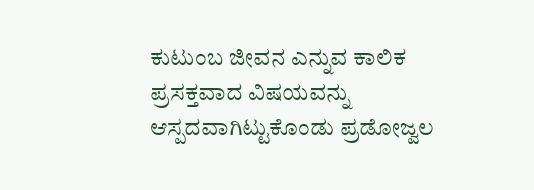ಕುಟುಂಬ ಜೀವನ ಎನ್ನುವ ಕಾಲಿಕ ಪ್ರಸಕ್ತವಾದ ವಿಷಯವನ್ನು ಆಸ್ಪದವಾಗಿಟ್ಟುಕೊಂಡು ಪ್ರಡೋಜ್ವಲ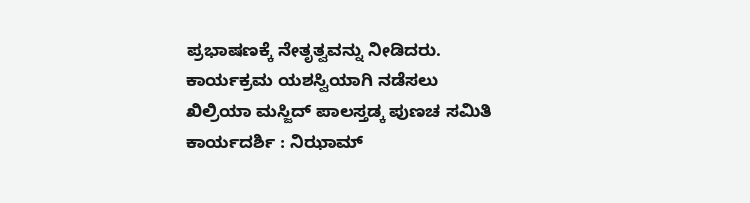ಪ್ರಭಾಷಣಕ್ಕೆ ನೇತೃತ್ವವನ್ನು ನೀಡಿದರು.
ಕಾರ್ಯಕ್ರಮ ಯಶಸ್ವಿಯಾಗಿ ನಡೆಸಲು
ಖಿಲ್ರಿಯಾ ಮಸ್ಜಿದ್ ಪಾಲಸ್ತಡ್ಕ ಪುಣಚ ಸಮಿತಿ ಕಾರ್ಯದರ್ಶಿ : ನಿಝಾಮ್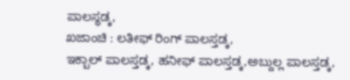ಪಾಲಸ್ಥಡ್ಕ,
ಖಜಾಂಚಿ : ಲತೀಫ್ ರಿಂಗ್ ಪಾಲಸ್ತಡ್ಕ,
ಇಕ್ಬಾಲ್ ಪಾಲಸ್ತಡ್ಕ, ಹನೀಫ್ ಪಾಲಸ್ತಡ್ಕ,ಅಬ್ದುಲ್ಲ ಪಾಲಸ್ತಡ್ಕ,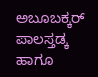ಅಬೂಬಕ್ಕರ್ ಪಾಲಸ್ತಡ್ಕ ಹಾಗೂ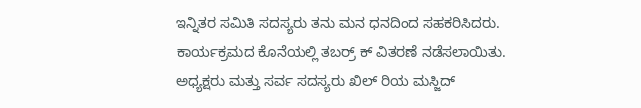ಇನ್ನಿತರ ಸಮಿತಿ ಸದಸ್ಯರು ತನು ಮನ ಧನದಿಂದ ಸಹಕರಿಸಿದರು.
ಕಾರ್ಯಕ್ರಮದ ಕೊನೆಯಲ್ಲಿ ತಬರ್ರ್ ಕ್ ವಿತರಣೆ ನಡೆಸಲಾಯಿತು.
ಅಧ್ಯಕ್ಷರು ಮತ್ತು ಸರ್ವ ಸದಸ್ಯರು ಖಿಲ್ ರಿಯ ಮಸ್ಜಿದ್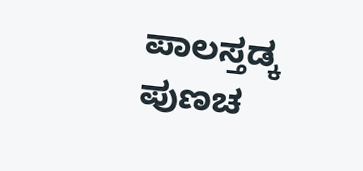ಪಾಲಸ್ತಡ್ಕ ಪುಣಚ